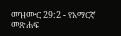መዝሙር 29:2 - የአማርኛ መጽሐፍ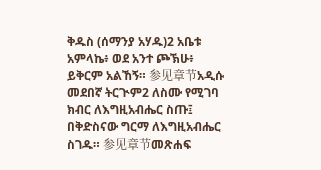ቅዱስ (ሰማንያ አሃዱ)2 አቤቱ አምላኬ፥ ወደ አንተ ጮኽሁ፥ ይቅርም አልኸኝ። 参见章节አዲሱ መደበኛ ትርጒም2 ለስሙ የሚገባ ክብር ለእግዚአብሔር ስጡ፤ በቅድስናው ግርማ ለእግዚአብሔር ስገዱ። 参见章节መጽሐፍ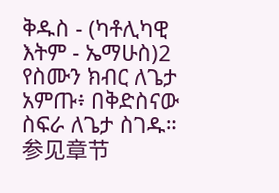ቅዱስ - (ካቶሊካዊ እትም - ኤማሁስ)2 የስሙን ክብር ለጌታ አምጡ፥ በቅድስናው ስፍራ ለጌታ ስገዱ። 参见章节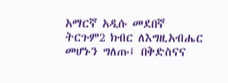አማርኛ አዲሱ መደበኛ ትርጉም2 ክብር ለእግዚአብሔር መሆኑን ግለጡ፤ በቅድስናና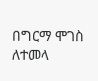በግርማ ሞገስ ለተመላ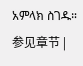አምላክ ስገዱ። 参见章节 |